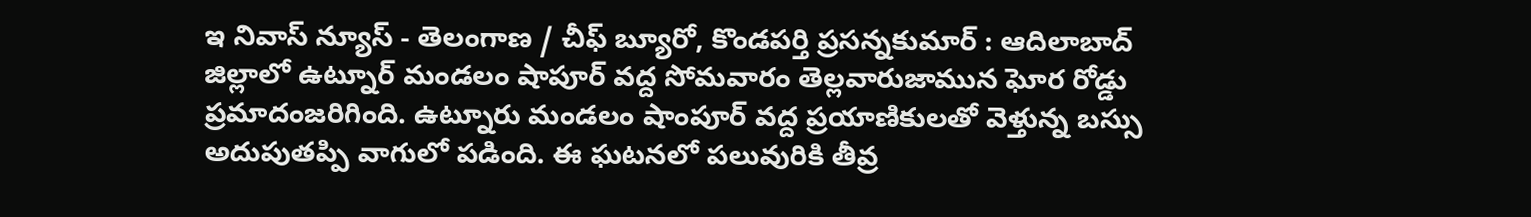ఇ నివాస్ న్యూస్ - తెలంగాణ / చీఫ్ బ్యూరో, కొండపర్తి ప్రసన్నకుమార్ : ఆదిలాబాద్ జిల్లాలో ఉట్నూర్ మండలం షాపూర్ వద్ద సోమవారం తెల్లవారుజామున ఘోర రోడ్డు ప్రమాదంజరిగింది. ఉట్నూరు మండలం షాంపూర్ వద్ద ప్రయాణికులతో వెళ్తున్న బస్సు అదుపుతప్పి వాగులో పడింది. ఈ ఘటనలో పలువురికి తీవ్ర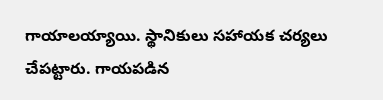గాయాలయ్యాయి. స్థానికులు సహాయక చర్యలు చేపట్టారు. గాయపడిన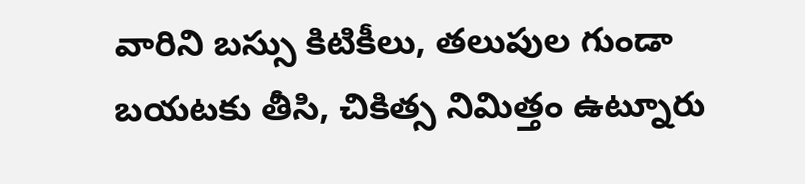వారిని బస్సు కిటికీలు, తలుపుల గుండా బయటకు తీసి, చికిత్స నిమిత్తం ఉట్నూరు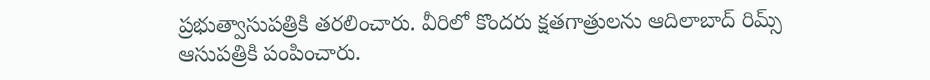ప్రభుత్వాసుపత్రికి తరలించారు. వీరిలో కొందరు క్షతగాత్రులను ఆదిలాబాద్ రిమ్స్ ఆసుపత్రికి పంపించారు.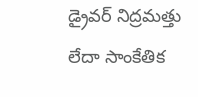డ్రైవర్ నిద్రమత్తు లేదా సాంకేతిక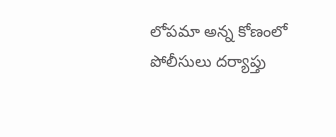లోపమా అన్న కోణంలో పోలీసులు దర్యాప్తు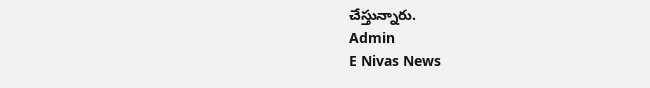చేస్తున్నారు.
Admin
E Nivas News